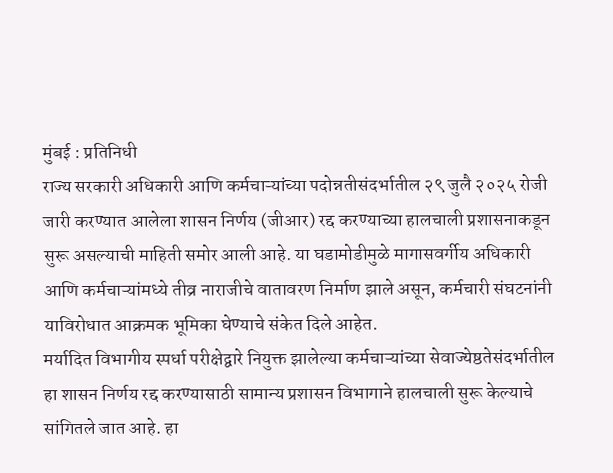मुंबई : प्रतिनिधी
राज्य सरकारी अधिकारी आणि कर्मचाऱ्यांच्या पदोन्नतीसंदर्भातील २९ जुलै २०२५ रोजी जारी करण्यात आलेला शासन निर्णय (जीआर) रद्द करण्याच्या हालचाली प्रशासनाकडून सुरू असल्याची माहिती समोर आली आहे. या घडामोडीमुळे मागासवर्गीय अधिकारी आणि कर्मचाऱ्यांमध्ये तीव्र नाराजीचे वातावरण निर्माण झाले असून, कर्मचारी संघटनांनी याविरोधात आक्रमक भूमिका घेण्याचे संकेत दिले आहेत.
मर्यादित विभागीय स्पर्धा परीक्षेद्वारे नियुक्त झालेल्या कर्मचाऱ्यांच्या सेवाज्येष्ठतेसंदर्भातील हा शासन निर्णय रद्द करण्यासाठी सामान्य प्रशासन विभागाने हालचाली सुरू केल्याचे सांगितले जात आहे. हा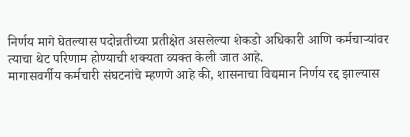निर्णय मागे घेतल्यास पदोन्नतीच्या प्रतीक्षेत असलेल्या शेकडो अधिकारी आणि कर्मचाऱ्यांवर त्याचा थेट परिणाम होण्याची शक्यता व्यक्त केली जात आहे.
मागासवर्गीय कर्मचारी संघटनांचे म्हणणे आहे की, शासनाचा विद्यमान निर्णय रद्द झाल्यास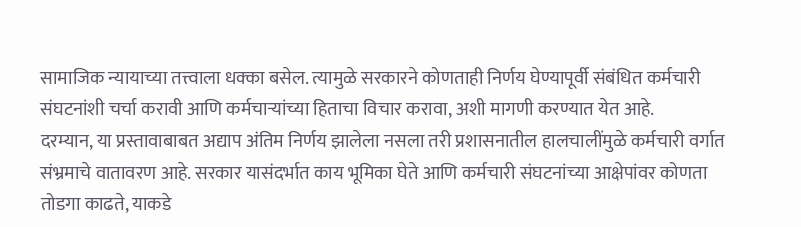सामाजिक न्यायाच्या तत्त्वाला धक्का बसेल. त्यामुळे सरकारने कोणताही निर्णय घेण्यापूर्वी संबंधित कर्मचारी संघटनांशी चर्चा करावी आणि कर्मचाऱ्यांच्या हिताचा विचार करावा, अशी मागणी करण्यात येत आहे.
दरम्यान, या प्रस्तावाबाबत अद्याप अंतिम निर्णय झालेला नसला तरी प्रशासनातील हालचालींमुळे कर्मचारी वर्गात संभ्रमाचे वातावरण आहे. सरकार यासंदर्भात काय भूमिका घेते आणि कर्मचारी संघटनांच्या आक्षेपांवर कोणता तोडगा काढते, याकडे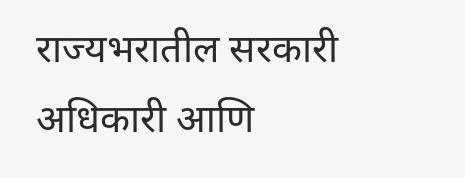राज्यभरातील सरकारी अधिकारी आणि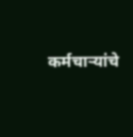कर्मचाऱ्यांचे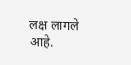लक्ष लागले आहे.